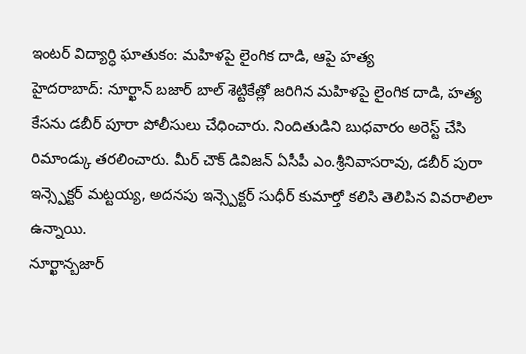ఇంటర్ విద్యార్ధి ఘాతుకం: మహిళపై లైంగిక దాడి, ఆపై హత్య
హైదరాబాద్: నూర్ఖాన్ బజార్ బాల్ శెట్టికేత్లో జరిగిన మహిళపై లైంగిక దాడి, హత్య కేసను డబీర్ పూరా పోలీసులు చేధించారు. నిందితుడిని బుధవారం అరెస్ట్ చేసి రిమాండ్కు తరలించారు. మీర్ చౌక్ డివిజన్ ఏసీపీ ఎం.శ్రీనివాసరావు, డబీర్ పురా ఇన్స్పెక్టర్ మట్టయ్య, అదనపు ఇన్స్పెక్టర్ సుధీర్ కుమార్తో కలిసి తెలిపిన వివరాలిలా ఉన్నాయి.
నూర్ఖాన్బజార్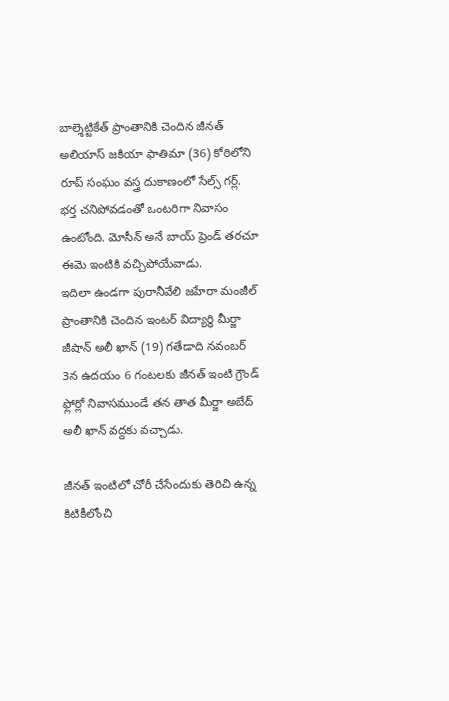బాల్శెట్టికేత్ ప్రాంతానికి చెందిన జీనత్ అలియాస్ జకియా ఫాతిమా (36) కోఠిలోని రూప్ సంఘం వస్త్ర దుకాణంలో సేల్స్ గర్ల్. భర్త చనిపోవడంతో ఒంటరిగా నివాసం ఉంటోంది. మోసీన్ అనే బాయ్ ప్రెండ్ తరచూ ఈమె ఇంటికి వచ్చిపోయేవాడు.
ఇదిలా ఉండగా పురానీవేలి జహేరా మంజీల్ ప్రాంతానికి చెందిన ఇంటర్ విద్యార్ధి మీర్జా జీషాన్ అలీ ఖాన్ (19) గతేడాది నవంబర్ 3న ఉదయం 6 గంటలకు జీనత్ ఇంటి గ్రౌండ్ ఫ్లోర్లో నివాసముండే తన తాత మీర్జా అబేద్ అలీ ఖాన్ వద్దకు వచ్చాడు.

జీనత్ ఇంటిలో చోరీ చేసేందుకు తెరిచి ఉన్న కిటికీలోంచి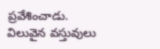ప్రవేశించాడు. విలువైన వస్తువులు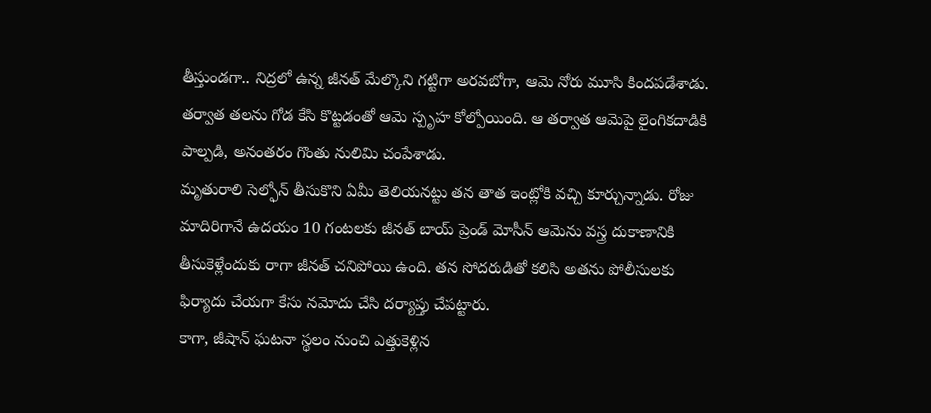తీస్తుండగా.. నిద్రలో ఉన్న జీనత్ మేల్కొని గట్టిగా అరవబోగా, ఆమె నోరు మూసి కిందపడేశాడు. తర్వాత తలను గోడ కేసి కొట్టడంతో ఆమె స్పృహ కోల్పోయింది. ఆ తర్వాత ఆమెపై లైంగికదాడికి పాల్పడి, అనంతరం గొంతు నులిమి చంపేశాడు.
మృతురాలి సెల్ఫోన్ తీసుకొని ఏమీ తెలియనట్టు తన తాత ఇంట్లోకి వచ్చి కూర్చున్నాడు. రోజు మాదిరిగానే ఉదయం 10 గంటలకు జీనత్ బాయ్ ప్రెండ్ మోసీన్ ఆమెను వస్త్ర దుకాణానికి తీసుకెళ్లేందుకు రాగా జీనత్ చనిపోయి ఉంది. తన సోదరుడితో కలిసి అతను పోలీసులకు ఫిర్యాదు చేయగా కేసు నమోదు చేసి దర్యాప్తు చేపట్టారు.
కాగా, జీషాన్ ఘటనా స్థలం నుంచి ఎత్తుకెళ్లిన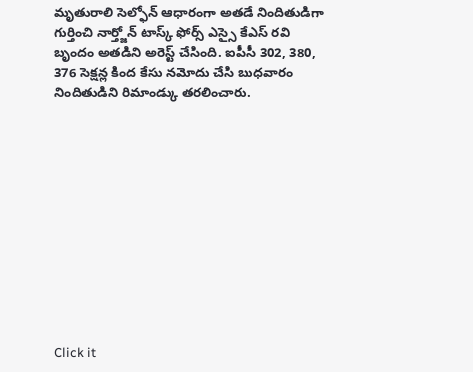మృతురాలి సెల్ఫోన్ ఆధారంగా అతడే నిందితుడిగా గుర్తించి నార్త్జోన్ టాస్క్ ఫోర్స్ ఎస్సై కేఎస్ రవి బృందం అతడిని అరెస్ట్ చేసింది. ఐపీసీ 302, 380, 376 సెక్షన్ల కింద కేసు నమోదు చేసి బుధవారం నిందితుడిని రిమాండ్కు తరలించారు.












Click it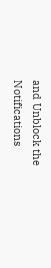and Unblock the Notifications